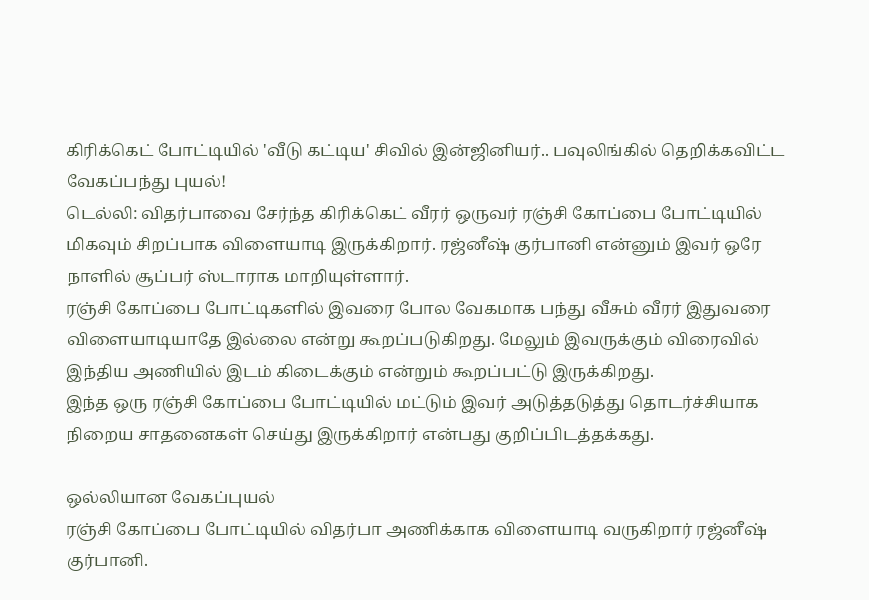கிரிக்கெட் போட்டியில் 'வீடு கட்டிய' சிவில் இன்ஜினியர்.. பவுலிங்கில் தெறிக்கவிட்ட வேகப்பந்து புயல்!
டெல்லி: விதர்பாவை சேர்ந்த கிரிக்கெட் வீரர் ஒருவர் ரஞ்சி கோப்பை போட்டியில் மிகவும் சிறப்பாக விளையாடி இருக்கிறார். ரஜ்னீஷ் குர்பானி என்னும் இவர் ஒரே நாளில் சூப்பர் ஸ்டாராக மாறியுள்ளார்.
ரஞ்சி கோப்பை போட்டிகளில் இவரை போல வேகமாக பந்து வீசும் வீரர் இதுவரை விளையாடியாதே இல்லை என்று கூறப்படுகிறது. மேலும் இவருக்கும் விரைவில் இந்திய அணியில் இடம் கிடைக்கும் என்றும் கூறப்பட்டு இருக்கிறது.
இந்த ஒரு ரஞ்சி கோப்பை போட்டியில் மட்டும் இவர் அடுத்தடுத்து தொடர்ச்சியாக நிறைய சாதனைகள் செய்து இருக்கிறார் என்பது குறிப்பிடத்தக்கது.

ஒல்லியான வேகப்புயல்
ரஞ்சி கோப்பை போட்டியில் விதர்பா அணிக்காக விளையாடி வருகிறார் ரஜ்னீஷ் குர்பானி.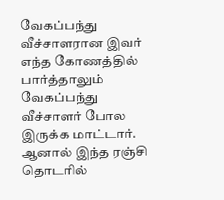வேகப்பந்து வீச்சாளரான இவர் எந்த கோணத்தில் பார்த்தாலும் வேகப்பந்து வீச்சாளர் போல இருக்க மாட்டார். ஆனால் இந்த ரஞ்சி தொடரில்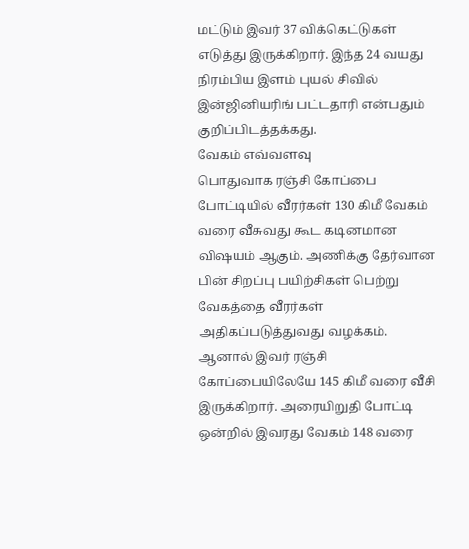மட்டும் இவர் 37 விக்கெட்டுகள் எடுத்து இருக்கிறார். இந்த 24 வயது நிரம்பிய இளம் புயல் சிவில் இன்ஜினியரிங் பட்டதாரி என்பதும் குறிப்பிடத்தக்கது.
வேகம் எவ்வளவு
பொதுவாக ரஞ்சி கோப்பை போட்டியில் வீரர்கள் 130 கிமீ வேகம் வரை வீசுவது கூட கடினமான விஷயம் ஆகும். அணிக்கு தேர்வான பின் சிறப்பு பயிற்சிகள் பெற்று வேகத்தை வீரர்கள் அதிகப்படுத்துவது வழக்கம். ஆனால் இவர் ரஞ்சி கோப்பையிலேயே 145 கிமீ வரை வீசி இருக்கிறார். அரையிறுதி போட்டி ஒன்றில் இவரது வேகம் 148 வரை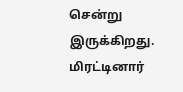சென்று இருக்கிறது.
மிரட்டினார்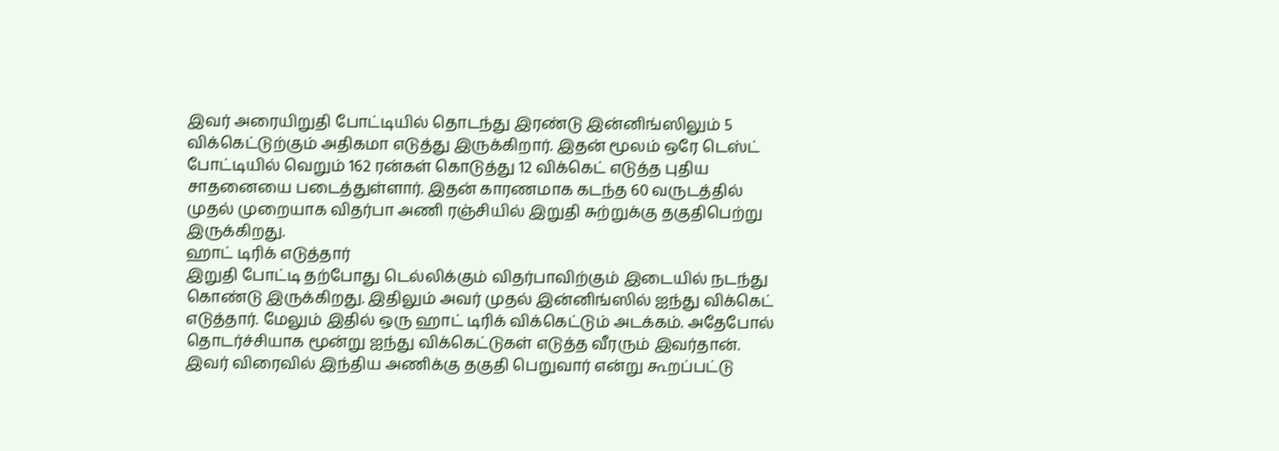இவர் அரையிறுதி போட்டியில் தொடந்து இரண்டு இன்னிங்ஸிலும் 5 விக்கெட்டுற்கும் அதிகமா எடுத்து இருக்கிறார். இதன் மூலம் ஒரே டெஸ்ட் போட்டியில் வெறும் 162 ரன்கள் கொடுத்து 12 விக்கெட் எடுத்த புதிய சாதனையை படைத்துள்ளார். இதன் காரணமாக கடந்த 60 வருடத்தில் முதல் முறையாக விதர்பா அணி ரஞ்சியில் இறுதி சுற்றுக்கு தகுதிபெற்று இருக்கிறது.
ஹாட் டிரிக் எடுத்தார்
இறுதி போட்டி தற்போது டெல்லிக்கும் விதர்பாவிற்கும் இடையில் நடந்து கொண்டு இருக்கிறது. இதிலும் அவர் முதல் இன்னிங்ஸில் ஐந்து விக்கெட் எடுத்தார். மேலும் இதில் ஒரு ஹாட் டிரிக் விக்கெட்டும் அடக்கம். அதேபோல் தொடர்ச்சியாக மூன்று ஐந்து விக்கெட்டுகள் எடுத்த வீரரும் இவர்தான். இவர் விரைவில் இந்திய அணிக்கு தகுதி பெறுவார் என்று கூறப்பட்டு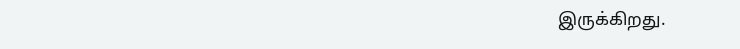இருக்கிறது.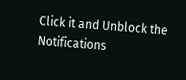Click it and Unblock the Notifications